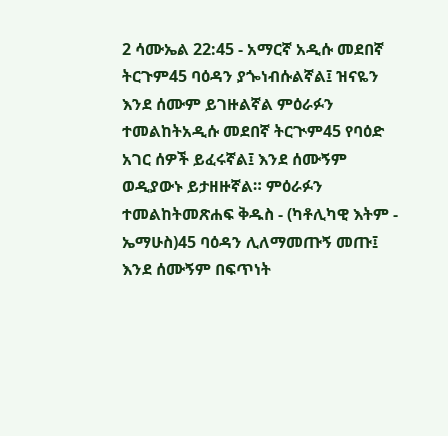2 ሳሙኤል 22:45 - አማርኛ አዲሱ መደበኛ ትርጉም45 ባዕዳን ያጐነብሱልኛል፤ ዝናዬን እንደ ሰሙም ይገዙልኛል ምዕራፉን ተመልከትአዲሱ መደበኛ ትርጒም45 የባዕድ አገር ሰዎች ይፈሩኛል፤ እንደ ሰሙኝም ወዲያውኑ ይታዘዙኛል። ምዕራፉን ተመልከትመጽሐፍ ቅዱስ - (ካቶሊካዊ እትም - ኤማሁስ)45 ባዕዳን ሊለማመጡኝ መጡ፤ እንደ ሰሙኝም በፍጥነት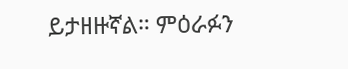ይታዘዙኛል። ምዕራፉን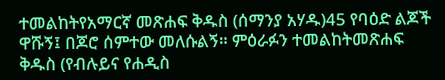ተመልከትየአማርኛ መጽሐፍ ቅዱስ (ሰማንያ አሃዱ)45 የባዕድ ልጆች ዋሹኝ፤ በጆሮ ሰምተው መለሱልኝ። ምዕራፉን ተመልከትመጽሐፍ ቅዱስ (የብሉይና የሐዲስ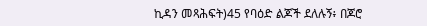ኪዳን መጻሕፍት)45 የባዕድ ልጆች ደለሉኝ፥ በጆሮ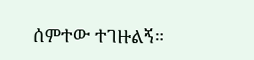ሰምተው ተገዙልኝ።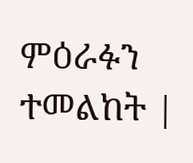ምዕራፉን ተመልከት |